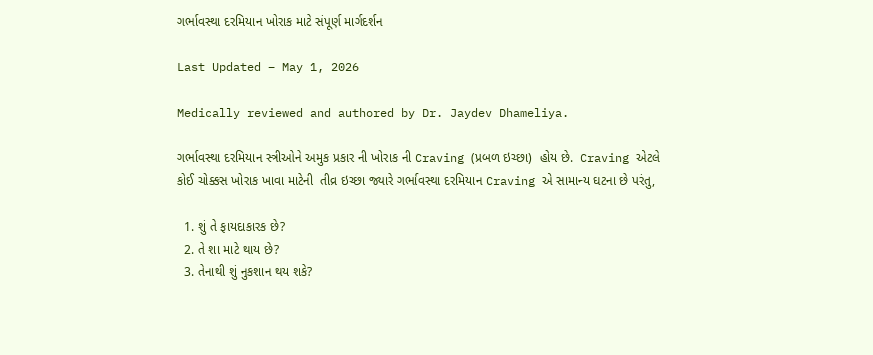ગર્ભાવસ્થા દરમિયાન ખોરાક માટે સંપૂર્ણ માર્ગદર્શન

Last Updated – May 1, 2026

Medically reviewed and authored by Dr. Jaydev Dhameliya.

ગર્ભાવસ્થા દરમિયાન સ્ત્રીઓને અમુક પ્રકાર ની ખોરાક ની Craving (પ્રબળ ઇચ્છા)  હોય છે.  Craving એટલે કોઈ ચોક્કસ ખોરાક ખાવા માટેની  તીવ્ર ઇચ્છા જ્યારે ગર્ભાવસ્થા દરમિયાન Craving એ સામાન્ય ઘટના છે પરંતુ,

  1. શું તે ફાયદાકારક છે?
  2. તે શા માટે થાય છે?
  3. તેનાથી શું નુકશાન થય શકે?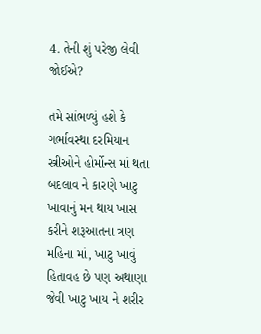4. તેની શું પરેજી લેવી જોઈએ?

તમે સાંભળ્યું હશે કે ગર્ભાવસ્થા દરમિયાન સ્ત્રીઓને હોર્મોન્સ માં થતા બદલાવ ને કારણે ખાટુ ખાવાનું મન થાય ખાસ કરીને શરૂઆતના ત્રણ મહિના માં, ખાટુ ખાવું હિતાવહ છે પણ અથાણા જેવી ખાટુ ખાય ને શરીર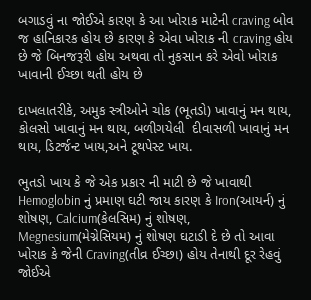બગાડવું ના જોઈએ કારણ કે આ ખોરાક માટેની craving બોવ જ હાનિકારક હોય છે કારણ કે એવા ખોરાક ની craving હોય છે જે બિનજરૂરી હોય અથવા તો નુકસાન કરે એવો ખોરાક ખાવાની ઈચ્છા થતી હોય છે

દાખલાતરીકે, અમુક સ્ત્રીઓને ચોક (ભૂતડો) ખાવાનું મન થાય, કોલસો ખાવાનું મન થાય, બળીગયેલી  દીવાસળી ખાવાનું મન થાય, ડિટર્જન્ટ ખાય,અને ટૂથપેસ્ટ ખાય.

ભુતડો ખાય કે જે એક પ્રકાર ની માટી છે જે ખાવાથી Hemoglobin નું પ્રમાણ ઘટી જાય કારણ કે Iron(આયર્ન) નું શોષણ, Calcium(કેલસિમ) નું શોષણ, Megnesium(મેગ્નેસિયમ) નું શોષણ ઘટાડી દે છે તો આવા ખોરાક કે જેની Craving(તીવ્ર ઈચ્છા) હોય તેનાથી દૂર રેહવું જોઈએ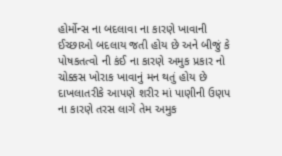હોર્મોન્સ ના બદલાવા ના કારણે ખાવાની ઈચ્છાઓ બદલાય જતી હોય છે અને બીજું કે પોષકતત્વો ની કંઈ ના કારણે અમુક પ્રકાર નો ચોક્કસ ખોરાક ખાવાનું મન થતું હોય છે દાખલાતરીકે આપણે શરીર માં પાણીની ઉણપ ના કારણે તરસ લાગે તેમ અમુક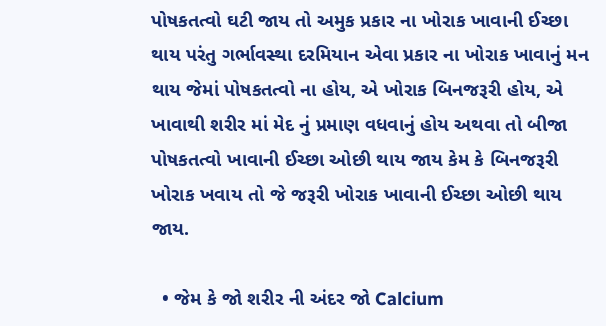પોષકતત્વો ઘટી જાય તો અમુક પ્રકાર ના ખોરાક ખાવાની ઈચ્છા થાય પરંતુ ગર્ભાવસ્થા દરમિયાન એવા પ્રકાર ના ખોરાક ખાવાનું મન થાય જેમાં પોષકતત્વો ના હોય, એ ખોરાક બિનજરૂરી હોય, એ ખાવાથી શરીર માં મેદ નું પ્રમાણ વધવાનું હોય અથવા તો બીજા પોષકતત્વો ખાવાની ઈચ્છા ઓછી થાય જાય કેમ કે બિનજરૂરી ખોરાક ખવાય તો જે જરૂરી ખોરાક ખાવાની ઈચ્છા ઓછી થાય જાય.

  • જેમ કે જો શરીર ની અંદર જો Calcium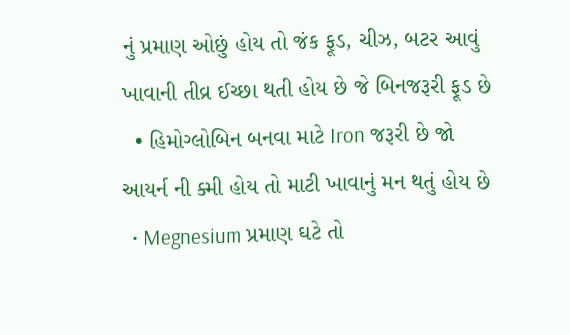નું પ્રમાણ ઓછું હોય તો જંક ફૂડ, ચીઝ, બટર આવું ખાવાની તીવ્ર ઈચ્છા થતી હોય છે જે બિનજરૂરી ફૂડ છે
  • હિમોગ્લોબિન બનવા માટે Iron જરૂરી છે જો આયર્ન ની ક્મી હોય તો માટી ખાવાનું મન થતું હોય છે
  • Megnesium પ્રમાણ ઘટે તો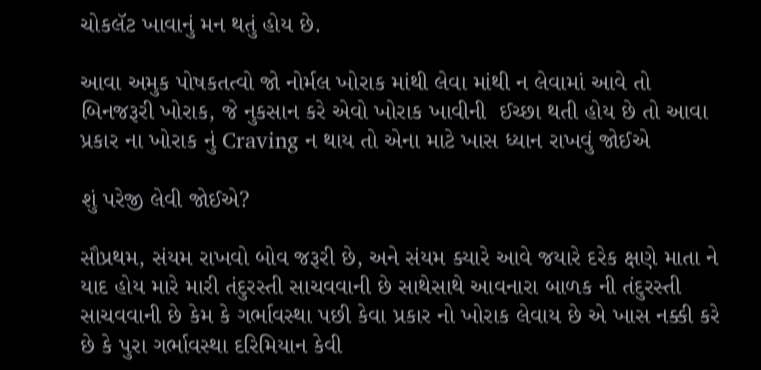ચોકલૅટ ખાવાનું મન થતું હોય છે.

આવા અમુક પોષકતત્વો જો નોર્મલ ખોરાક માંથી લેવા માંથી ન લેવામાં આવે તો બિનજરૂરી ખોરાક, જે નુકસાન કરે એવો ખોરાક ખાવીની  ઈચ્છા થતી હોય છે તો આવા પ્રકાર ના ખોરાક નું Craving ન થાય તો એના માટે ખાસ ધ્યાન રાખવું જોઈએ

શું પરેજી લેવી જોઈએ?

સૌપ્રથમ, સંયમ રાખવો બોવ જરૂરી છે, અને સંયમ ક્યારે આવે જયારે દરેક ક્ષણે માતા ને યાદ હોય મારે મારી તંદુરસ્તી સાચવવાની છે સાથેસાથે આવનારા બાળક ની તંદુરસ્તી સાચવવાની છે કેમ કે ગર્ભાવસ્થા પછી કેવા પ્રકાર નો ખોરાક લેવાય છે એ ખાસ નક્કી કરે છે કે પુરા ગર્ભાવસ્થા દરિમિયાન કેવી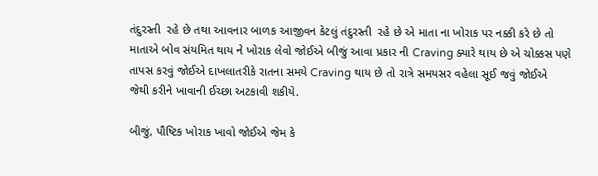તંદુરસ્તી  રહે છે તથા આવનાર બાળક આજીવન કેટલું તંદુરસ્તી  રહે છે એ માતા ના ખોરાક પર નક્કી કરે છે તો માતાએ બોવ સંયમિત થાય ને ખોરાક લેવો જોઈએ બીજું આવા પ્રકાર ની Craving ક્યારે થાય છે એ ચોક્કસ પણે તાપસ કરવું જોઈએ દાખલાતરીકે રાતના સમયે Craving થાય છે તો રાત્રે સમયસર વહેલા સૂઈ જવું જોઈએ  જેથી કરીને ખાવાની ઈચ્છા અટકાવી શકીયે.

બીજું, પૌષ્ટિક ખોરાક ખાવો જોઈએ જેમ કે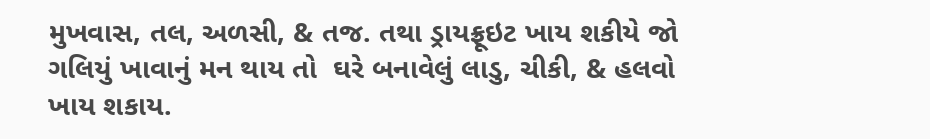મુખવાસ, તલ, અળસી, & તજ. તથા ડ્રાયફ્રૂઇટ ખાય શકીયે જો ગલિયું ખાવાનું મન થાય તો  ઘરે બનાવેલું લાડુ, ચીકી, & હલવો ખાય શકાય.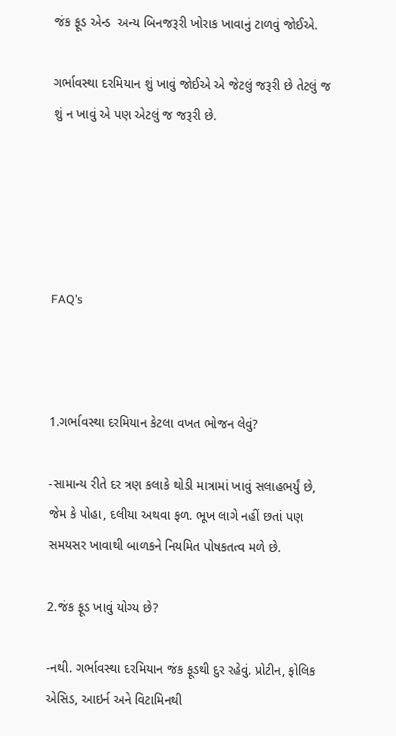જંક ફૂડ એન્ડ  અન્ય બિનજરૂરી ખોરાક ખાવાનું ટાળવું જોઈએ.

ગર્ભાવસ્થા દરમિયાન શું ખાવું જોઈએ એ જેટલું જરૂરી છે તેટલું જ શું ન ખાવું એ પણ એટલું જ જરૂરી છે.





FAQ’s



1.ગર્ભાવસ્થા દરમિયાન કેટલા વખત ભોજન લેવું?

-સામાન્ય રીતે દર ત્રણ કલાકે થોડી માત્રામાં ખાવું સલાહભર્યું છે, જેમ કે પોહા, દલીયા અથવા ફળ. ભૂખ લાગે નહીં છતાં પણ સમયસર ખાવાથી બાળકને નિયમિત પોષકતત્વ મળે છે.

2.જંક ફૂડ ખાવું યોગ્ય છે?

-નથી. ગર્ભાવસ્થા દરમિયાન જંક ફૂડથી દુર રહેવું. પ્રોટીન, ફોલિક એસિડ, આઇર્ન અને વિટામિનથી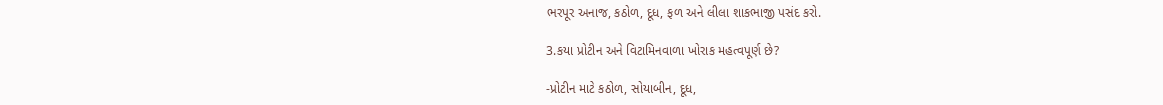ભરપૂર અનાજ, કઠોળ, દૂધ, ફળ અને લીલા શાકભાજી પસંદ કરો.

3.કયા પ્રોટીન અને વિટામિનવાળા ખોરાક મહત્વપૂર્ણ છે?

-પ્રોટીન માટે કઠોળ, સોયાબીન, દૂધ,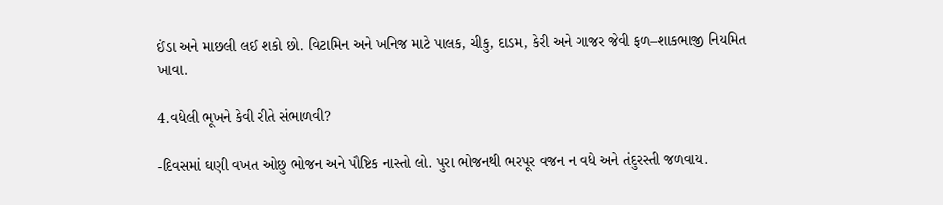ઈંડા અને માછલી લઈ શકો છો. વિટામિન અને ખનિજ માટે પાલક, ચીકુ, દાડમ, કેરી અને ગાજર જેવી ફળ–શાકભાજી નિયમિત ખાવા.

4.વધેલી ભૂખને કેવી રીતે સંભાળવી?

-દિવસમાં ઘણી વખત ઓછુ ભોજન અને પૌષ્ટિક નાસ્તો લો. પુરા ભોજનથી ભરપૂર વજન ન વધે અને તંદુરસ્તી જળવાય.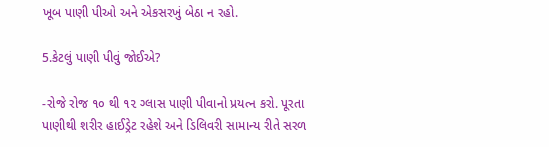ખૂબ પાણી પીઓ અને એકસરખું બેઠા ન રહો.

5.કેટલું પાણી પીવું જોઈએ?

-રોજે રોજ ૧૦ થી ૧૨ ગ્લાસ પાણી પીવાનો પ્રયત્ન કરો. પૂરતા પાણીથી શરીર હાઈડ્રેટ રહેશે અને ડિલિવરી સામાન્ય રીતે સરળ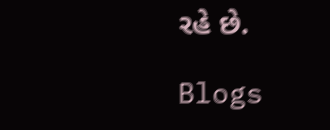રહે છે.

Blogs